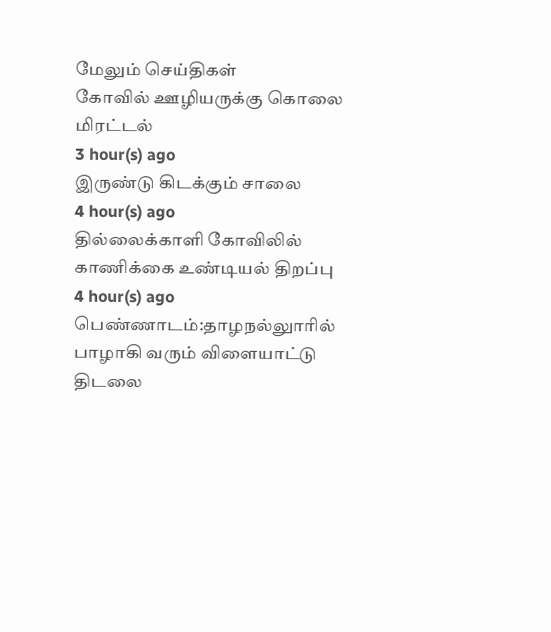மேலும் செய்திகள்
கோவில் ஊழியருக்கு கொலை மிரட்டல்
3 hour(s) ago
இருண்டு கிடக்கும் சாலை
4 hour(s) ago
தில்லைக்காளி கோவிலில் காணிக்கை உண்டியல் திறப்பு
4 hour(s) ago
பெண்ணாடம்:தாழநல்லுாரில் பாழாகி வரும் விளையாட்டு திடலை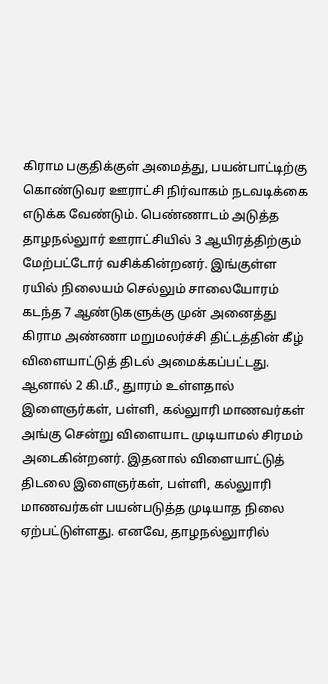கிராம பகுதிக்குள் அமைத்து, பயன்பாட்டிற்கு கொண்டுவர ஊராட்சி நிர்வாகம் நடவடிக்கை எடுக்க வேண்டும். பெண்ணாடம் அடுத்த தாழநல்லுார் ஊராட்சியில் 3 ஆயிரத்திற்கும் மேற்பட்டோர் வசிக்கின்றனர். இங்குள்ள ரயில் நிலையம் செல்லும் சாலையோரம் கடந்த 7 ஆண்டுகளுக்கு முன் அனைத்து கிராம அண்ணா மறுமலர்ச்சி திட்டத்தின் கீழ் விளையாட்டுத் திடல் அமைக்கப்பட்டது. ஆனால் 2 கி.மீ., துாரம் உள்ளதால் இளைஞர்கள், பள்ளி, கல்லுாரி மாணவர்கள் அங்கு சென்று விளையாட முடியாமல் சிரமம் அடைகின்றனர். இதனால் விளையாட்டுத் திடலை இளைஞர்கள், பள்ளி, கல்லுாரி மாணவர்கள் பயன்படுத்த முடியாத நிலை ஏற்பட்டுள்ளது. எனவே, தாழநல்லுாரில்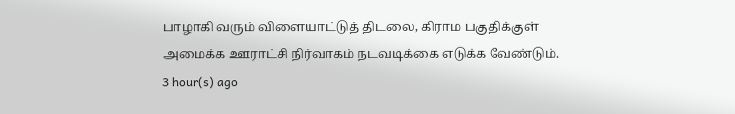பாழாகி வரும் விளையாட்டுத் திடலை, கிராம பகுதிக்குள் அமைக்க ஊராட்சி நிர்வாகம் நடவடிக்கை எடுக்க வேண்டும்.
3 hour(s) ago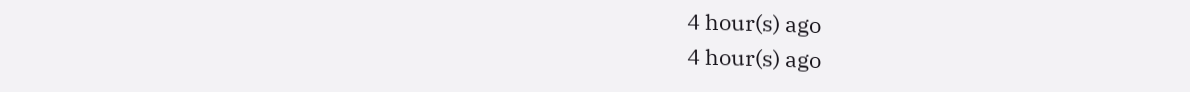4 hour(s) ago
4 hour(s) ago